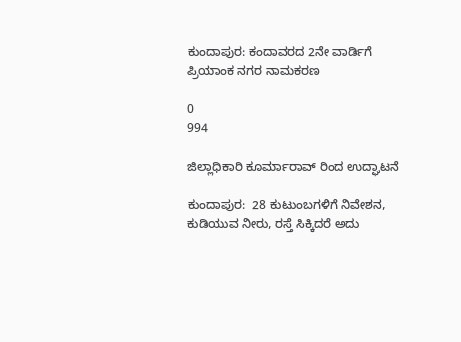ಕುಂದಾಪುರ: ಕಂದಾವರದ 2ನೇ ವಾರ್ಡಿಗೆ ಪ್ರಿಯಾಂಕ ನಗರ ನಾಮಕರಣ

0
994

ಜಿಲ್ಲಾಧಿಕಾರಿ ಕೂರ್ಮಾರಾವ್ ರಿಂದ ಉದ್ಘಾಟನೆ

ಕುಂದಾಪುರ:  28 ಕುಟುಂಬಗಳಿಗೆ ನಿವೇಶನ, ಕುಡಿಯುವ ನೀರು, ರಸ್ತೆ ಸಿಕ್ಕಿದರೆ ಅದು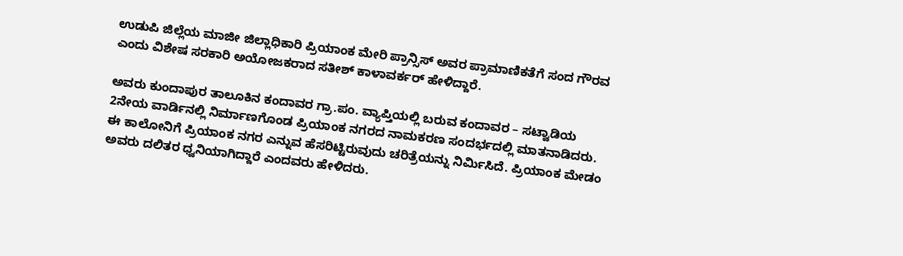ಉಡುಪಿ ಜಿಲ್ಲೆಯ ಮಾಜೀ ಜಿಲ್ಲಾಧಿಕಾರಿ ಪ್ರಿಯಾಂಕ ಮೇರಿ ಪ್ರಾನ್ಸಿಸ್ ಅವರ ಪ್ರಾಮಾಣಿಕತೆಗೆ ಸಂದ ಗೌರವ ಎಂದು ವಿಶೇಷ ಸರಕಾರಿ ಅಯೋಜಕರಾದ ಸತೀಶ್ ಕಾಳಾವರ್ಕರ್ ಹೇಳಿದ್ದಾರೆ.

ಅವರು ಕುಂದಾಪುರ ತಾಲೂಕಿನ ಕಂದಾವರ ಗ್ರಾ.ಪಂ. ವ್ಯಾಪ್ತಿಯಲ್ಲಿ ಬರುವ ಕಂದಾವರ – ಸಟ್ವಾಡಿಯ 2ನೇಯ ವಾರ್ಡಿನಲ್ಲಿ ನಿರ್ಮಾಣಗೊಂಡ ಪ್ರಿಯಾಂಕ ನಗರದ ನಾಮಕರಣ ಸಂದರ್ಭದಲ್ಲಿ ಮಾತನಾಡಿದರು. ಈ ಕಾಲೋನಿಗೆ ಪ್ರಿಯಾಂಕ ನಗರ ಎನ್ನುವ ಹೆಸರಿಟ್ಟಿರುವುದು ಚರಿತ್ರೆಯನ್ನು ನಿರ್ಮಿಸಿದೆ. ಪ್ರಿಯಾಂಕ ಮೇಡಂ ಅವರು ದಲಿತರ ಧ್ವನಿಯಾಗಿದ್ದಾರೆ ಎಂದವರು ಹೇಳಿದರು.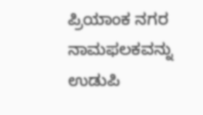ಪ್ರಿಯಾಂಕ ನಗರ ನಾಮಫಲಕವನ್ನು ಉಡುಪಿ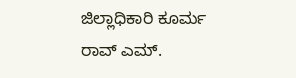ಜಿಲ್ಲಾಧಿಕಾರಿ ಕೂರ್ಮ ರಾವ್ ಎಮ್.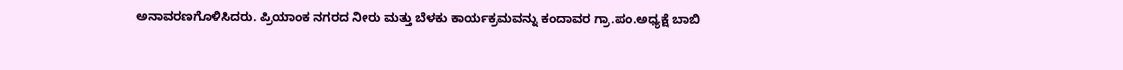ಅನಾವರಣಗೊಳಿಸಿದರು. ಪ್ರಿಯಾಂಕ ನಗರದ ನೀರು ಮತ್ತು ಬೆಳಕು ಕಾರ್ಯಕ್ರಮವನ್ನು ಕಂದಾವರ ಗ್ರಾ.ಪಂ.ಅಧ್ಯಕ್ಷೆ ಬಾಬಿ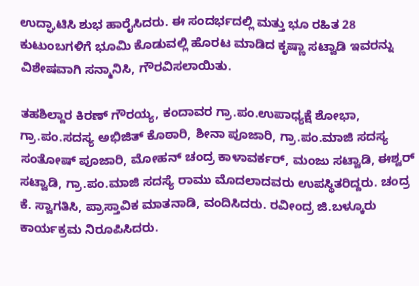ಉದ್ಘಾಟಿಸಿ ಶುಭ ಹಾರೈಸಿದರು. ಈ ಸಂದರ್ಭದಲ್ಲಿ ಮತ್ತು ಭೂ ರಹಿತ 28 ಕುಟುಂಬಗಳಿಗೆ ಭೂಮಿ ಕೊಡುವಲ್ಲಿ ಹೊರಟ ಮಾಡಿದ ಕೃಷ್ಣಾ ಸಟ್ವಾಡಿ ಇವರನ್ನು ವಿಶೇಷವಾಗಿ ಸನ್ಮಾನಿಸಿ, ಗೌರವಿಸಲಾಯಿತು.

ತಹಶಿಲ್ದಾರ ಕಿರಣ್ ಗೌರಯ್ಯ, ಕಂದಾವರ ಗ್ರಾ.ಪಂ.ಉಪಾಧ್ಯಕ್ಷೆ ಶೋಭಾ, ಗ್ರಾ.ಪಂ.ಸದಸ್ಯ ಅಭಿಜಿತ್ ಕೊಠಾರಿ, ಶೀನಾ ಪೂಜಾರಿ, ಗ್ರಾ.ಪಂ.ಮಾಜಿ ಸದಸ್ಯ ಸಂತೋಷ್ ಪೂಜಾರಿ, ಮೋಹನ್ ಚಂದ್ರ ಕಾಳಾವರ್ಕರ್, ಮಂಜು ಸಟ್ವಾಡಿ, ಈಶ್ವರ್ ಸಟ್ವಾಡಿ, ಗ್ರಾ.ಪಂ.ಮಾಜಿ ಸದಸ್ಯೆ ರಾಮು ಮೊದಲಾದವರು ಉಪಸ್ಥಿತರಿದ್ದರು. ಚಂದ್ರ ಕೆ. ಸ್ವಾಗತಿಸಿ, ಪ್ರಾಸ್ತಾವಿಕ ಮಾತನಾಡಿ, ವಂದಿಸಿದರು. ರವೀಂದ್ರ ಜಿ.ಬಳ್ಕೂರು ಕಾರ್ಯಕ್ರಮ ನಿರೂಪಿಸಿದರು.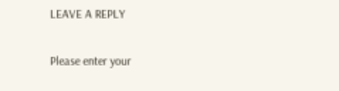LEAVE A REPLY

Please enter your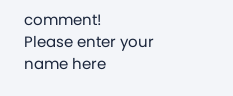comment!
Please enter your name here